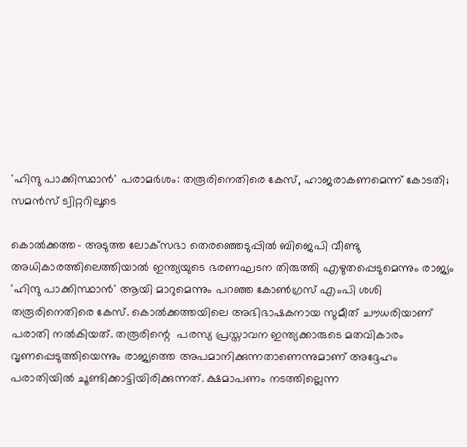'ഹിന്ദു പാക്കിസ്ഥാന്‍' പരാമര്‍ശം: തരൂരിനെതിരെ കേസ്, ഹാജരാകണമെന്ന് കോടതി; സമന്‍സ് ട്വിറ്ററിലൂടെ

കൊല്‍ക്കത്ത- അടുത്ത ലോക്‌സഭാ തെരഞ്ഞെടുപ്പില്‍ ബിജെപി വീണ്ടു അധികാരത്തിലെത്തിയാല്‍ ഇന്ത്യയുടെ ഭരണഘടന തിരുത്തി എഴുതപ്പെടുമെന്നും രാജ്യം 'ഹിന്ദു പാക്കിസ്ഥാന്‍' ആയി മാറുമെന്നും പറഞ്ഞ കോണ്‍ഗ്രസ് എംപി ശശി തരൂരിനെതിരെ കേസ്. കൊല്‍ക്കത്തയിലെ അഭിഭാഷകനായ സുമീത് ചൗധരിയാണ് പരാതി നല്‍കിയത്. തരൂരിന്റെ  പരസ്യ പ്രസ്താവന ഇന്ത്യക്കാരുടെ മതവികാരം വൃണപ്പെടുത്തിയെന്നും രാജ്യത്തെ അപമാനിക്കുന്നതാണെന്നുമാണ് അദ്ദേഹം പരാതിയില്‍ ചൂണ്ടിക്കാട്ടിയിരിക്കുന്നത്. ക്ഷമാപണം നടത്തില്ലെന്ന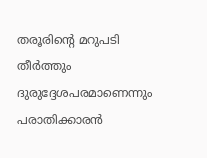തരൂരിന്റെ മറുപടി തീര്‍ത്തും ദുരുദ്ദേശപരമാണെന്നും പരാതിക്കാരന്‍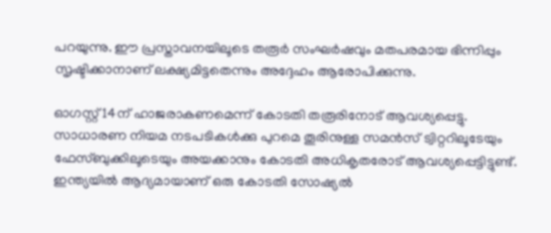പറയുന്നു. ഈ പ്രസ്താവനയിലൂടെ തരൂര്‍ സംഘര്‍ഷവും മതപരമായ ഭിന്നിപ്പും സൃഷ്ടിക്കാനാണ് ലക്ഷ്യമിട്ടതെന്നും അദ്ദേഹം ആരോപിക്കുന്നു.

ഓഗസ്റ്റ് 14ന് ഹാജരാകണമെന്ന് കോടതി തരൂരിനോട് ആവശ്യപ്പെട്ടു. സാധാരണ നിയമ നടപടികള്‍ക്കു പുറമെ തൂരിനുള്ള സമന്‍സ് ട്വിറ്ററിലൂടേയും ഫേസ്ബുക്കിലൂടെയും അയക്കാനും കോടതി അധികൃതരോട് ആവശ്യപ്പെട്ടിട്ടുണ്ട്. ഇന്ത്യയില്‍ ആദ്യമായാണ് ഒരു കോടതി സോഷ്യല്‍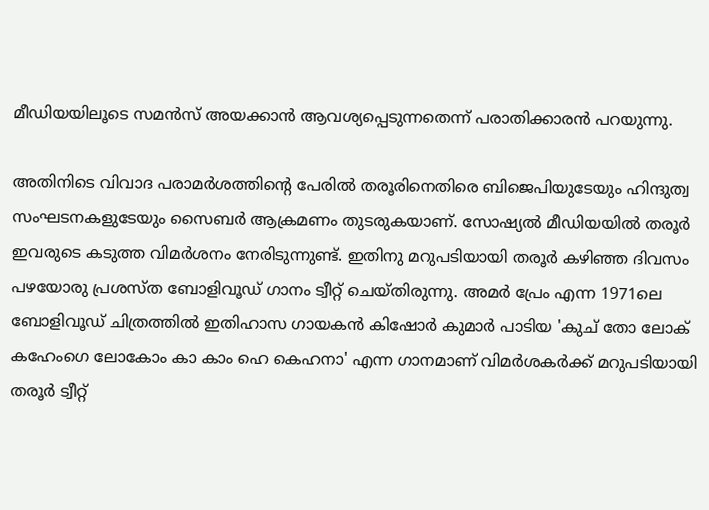മീഡിയയിലൂടെ സമന്‍സ് അയക്കാന്‍ ആവശ്യപ്പെടുന്നതെന്ന് പരാതിക്കാരന്‍ പറയുന്നു.

അതിനിടെ വിവാദ പരാമര്‍ശത്തിന്റെ പേരില്‍ തരൂരിനെതിരെ ബിജെപിയുടേയും ഹിന്ദുത്വ സംഘടനകളുടേയും സൈബര്‍ ആക്രമണം തുടരുകയാണ്. സോഷ്യല്‍ മീഡിയയില്‍ തരൂര്‍ ഇവരുടെ കടുത്ത വിമര്‍ശനം നേരിടുന്നുണ്ട്. ഇതിനു മറുപടിയായി തരൂര്‍ കഴിഞ്ഞ ദിവസം പഴയോരു പ്രശസ്ത ബോളിവൂഡ് ഗാനം ട്വീറ്റ് ചെയ്തിരുന്നു. അമര്‍ പ്രേം എന്ന 1971ലെ ബോളിവൂഡ് ചിത്രത്തില്‍ ഇതിഹാസ ഗായകന്‍ കിഷോര്‍ കുമാര്‍ പാടിയ 'കുച് തോ ലോക് കഹേംഗെ ലോകോം കാ കാം ഹെ കെഹനാ' എന്ന ഗാനമാണ് വിമര്‍ശകര്‍ക്ക് മറുപടിയായി തരൂര്‍ ട്വീറ്റ്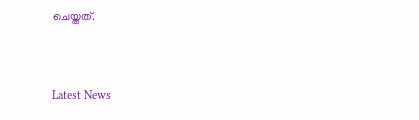ചെയ്തത്.


Latest News